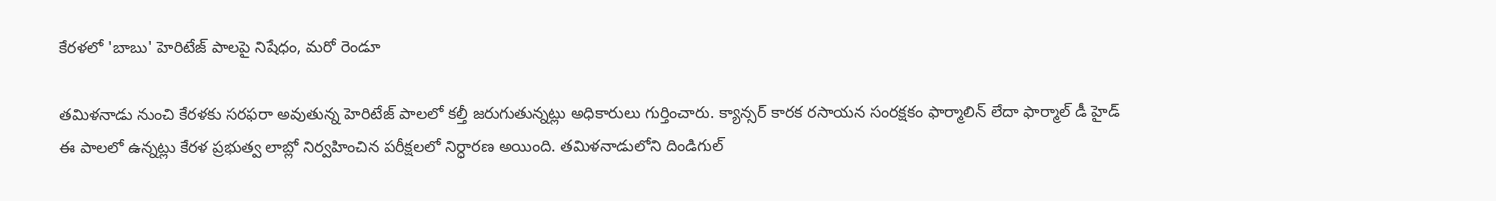కేరళలో 'బాబు' హెరిటేజ్ పాలపై నిషేధం, మరో రెండూ

తమిళనాడు నుంచి కేరళకు సరఫరా అవుతున్న హెరిటేజ్ పాలలో కల్తీ జరుగుతున్నట్లు అధికారులు గుర్తించారు. క్యాన్సర్ కారక రసాయన సంరక్షకం ఫార్మాలిన్ లేదా ఫార్మాల్ డీ హైడ్ ఈ పాలలో ఉన్నట్లు కేరళ ప్రభుత్వ లాబ్లో నిర్వహించిన పరీక్షలలో నిర్ధారణ అయింది. తమిళనాడులోని దిండిగుల్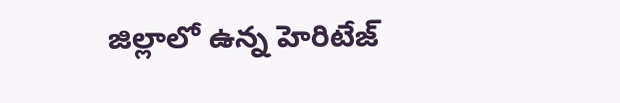జిల్లాలో ఉన్న హెరిటేజ్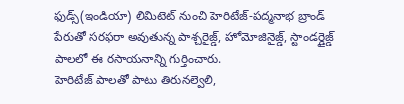ఫుడ్స్(ఇండియా) లిమిటెట్ నుంచి హెరిటేజ్-పద్మనాభ బ్రాండ్ పేరుతో సరఫరా అవుతున్న పాశ్చరైజ్డ్, హోమోజినైజ్డ్, స్టాండర్డైజ్డ్ పాలలో ఈ రసాయనాన్ని గుర్తించారు.
హెరిటేజ్ పాలతో పాటు తిరునల్వెలి,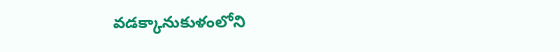వడక్కానుకుళంలోని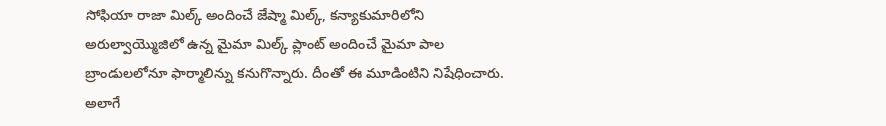సోఫియా రాజా మిల్క్ అందించే జేష్మా మిల్క్, కన్యాకుమారిలోని అరుల్వాయ్మొజిలో ఉన్న మైమా మిల్క్ ప్లాంట్ అందించే మైమా పాల బ్రాండులలోనూ ఫార్మాలిన్ను కనుగొన్నారు. దీంతో ఈ మూడింటిని నిషేధించారు. అలాగే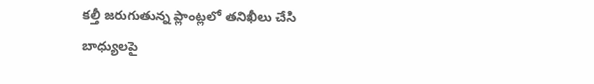కల్తీ జరుగుతున్న ప్లాంట్లలో తనిఖీలు చేసి బాధ్యులపై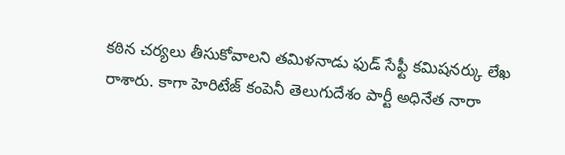కఠిన చర్యలు తీసుకోవాలని తమిళనాడు ఫుడ్ సేఫ్టీ కమిషనర్కు లేఖ రాశారు. కాగా హెరిటేజ్ కంపెనీ తెలుగుదేశం పార్టీ అధినేత నారా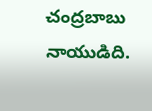చంద్రబాబు నాయుడిది.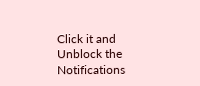Click it and Unblock the Notifications